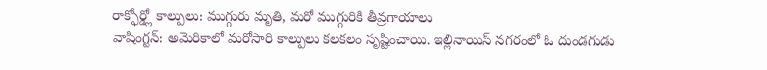రాక్ఫోర్డ్లో కాల్పులు: ముగ్గురు మృతి, మరో ముగ్గురికి తీవ్రగాయాలు
వాషింగ్టన్: అమెరికాలో మరోసారి కాల్పులు కలకలం సృష్టించాయి. ఇల్లినాయిస్ నగరంలో ఓ దుండగుడు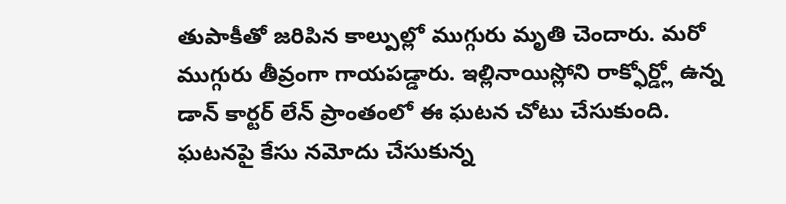తుపాకీతో జరిపిన కాల్పుల్లో ముగ్గురు మృతి చెందారు. మరో ముగ్గురు తీవ్రంగా గాయపడ్డారు. ఇల్లినాయిస్లోని రాక్ఫోర్డ్లో ఉన్న డాన్ కార్టర్ లేన్ ప్రాంతంలో ఈ ఘటన చోటు చేసుకుంది. ఘటనపై కేసు నమోదు చేసుకున్న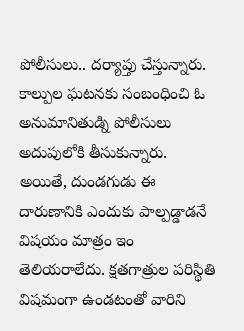పోలీసులు.. దర్యాప్తు చేస్తున్నారు.
కాల్పుల ఘటనకు సంబంధించి ఓ అనుమానితుడ్ని పోలీసులు అదుపులోకి తీసుకున్నారు. అయితే, దుండగుడు ఈ దారుణానికి ఎందుకు పాల్పడ్డాడనే విషయం మాత్రం ఇం తెలియరాలేదు. క్షతగాత్రుల పరిస్థితి విషమంగా ఉండటంతో వారిని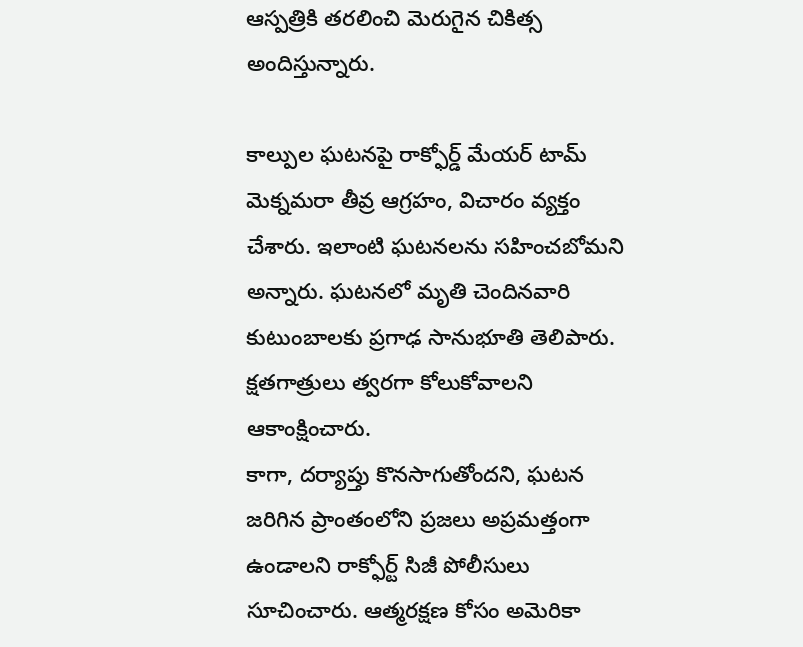ఆస్పత్రికి తరలించి మెరుగైన చికిత్స అందిస్తున్నారు.

కాల్పుల ఘటనపై రాక్ఫోర్డ్ మేయర్ టామ్ మెక్నమరా తీవ్ర ఆగ్రహం, విచారం వ్యక్తం చేశారు. ఇలాంటి ఘటనలను సహించబోమని అన్నారు. ఘటనలో మృతి చెందినవారి కుటుంబాలకు ప్రగాఢ సానుభూతి తెలిపారు. క్షతగాత్రులు త్వరగా కోలుకోవాలని ఆకాంక్షించారు.
కాగా, దర్యాప్తు కొనసాగుతోందని, ఘటన జరిగిన ప్రాంతంలోని ప్రజలు అప్రమత్తంగా ఉండాలని రాక్ఫోర్ట్ సిజీ పోలీసులు సూచించారు. ఆత్మరక్షణ కోసం అమెరికా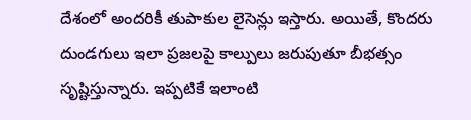దేశంలో అందరికీ తుపాకుల లైసెన్లు ఇస్తారు. అయితే, కొందరు దుండగులు ఇలా ప్రజలపై కాల్పులు జరుపుతూ బీభత్సం సృష్టిస్తున్నారు. ఇప్పటికే ఇలాంటి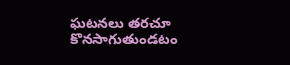ఘటనలు తరచూ కొనసాగుతుండటం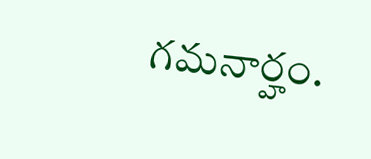గమనార్హం.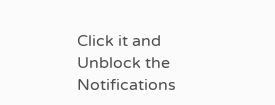Click it and Unblock the Notifications